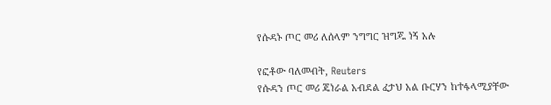የሱዳኑ ጦር መሪ ለሰላም ንግግር ዝግጁ ነኝ አሉ

የፎቶው ባለመብት, Reuters
የሱዳን ጦር መሪ ጄነራል አብደል ፈታህ አል ቡርሃን ከተፋላሚያቸው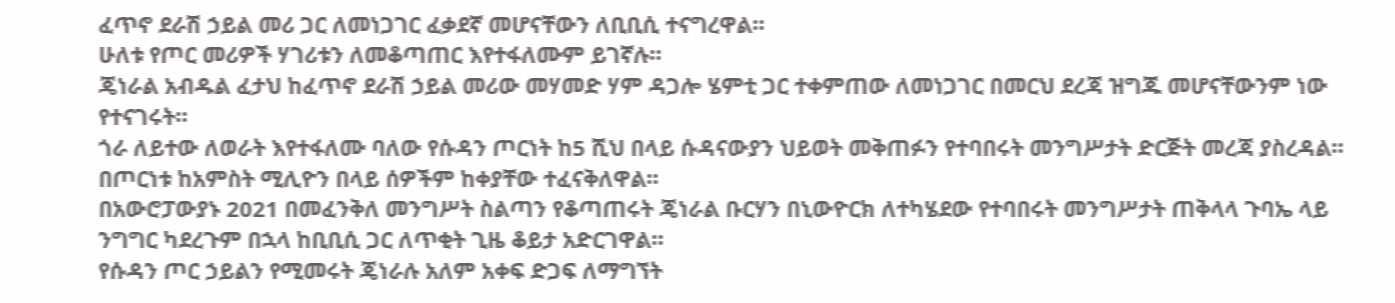ፈጥኖ ደራሽ ኃይል መሪ ጋር ለመነጋገር ፈቃደኛ መሆናቸውን ለቢቢሲ ተናግረዋል።
ሁለቱ የጦር መሪዎች ሃገሪቱን ለመቆጣጠር እየተፋለሙም ይገኛሉ።
ጄነራል አብዱል ፈታህ ከፈጥኖ ደራሽ ኃይል መሪው መሃመድ ሃም ዳጋሎ ሄምቲ ጋር ተቀምጠው ለመነጋገር በመርህ ደረጃ ዝግጁ መሆናቸውንም ነው የተናገሩት።
ጎራ ለይተው ለወራት እየተፋለሙ ባለው የሱዳን ጦርነት ከ5 ሺህ በላይ ሱዳናውያን ህይወት መቅጠፉን የተባበሩት መንግሥታት ድርጅት መረጃ ያስረዳል።
በጦርነቱ ከአምስት ሚሊዮን በላይ ሰዎችም ከቀያቸው ተፈናቅለዋል።
በአውሮፓውያኑ 2021 በመፈንቅለ መንግሥት ስልጣን የቆጣጠሩት ጄነራል ቡርሃን በኒውዮርክ ለተካሄደው የተባበሩት መንግሥታት ጠቅላላ ጉባኤ ላይ ንግግር ካደረጉም በኋላ ከቢቢሲ ጋር ለጥቂት ጊዜ ቆይታ አድርገዋል።
የሱዳን ጦር ኃይልን የሚመሩት ጄነራሉ አለም አቀፍ ድጋፍ ለማግኘት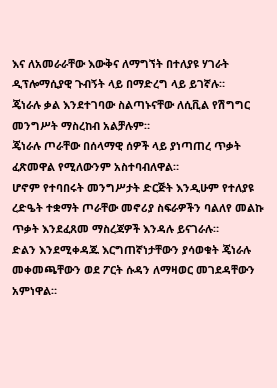እና ለአመራራቸው እውቅና ለማግኘት በተለያዩ ሃገራት ዲፕሎማሲያዊ ጉብኝት ላይ በማድረግ ላይ ይገኛሉ።
ጄነራሉ ቃል እንደተገባው ስልጣኑናቸው ለሲቪል የሽግግር መንግሥት ማስረከብ አልቻሉም።
ጄነራሉ ጦራቸው በሰላማዊ ሰዎች ላይ ያነጣጠረ ጥቃት ፈጽመዋል የሚለውንም አስተባብለዋል።
ሆኖም የተባበሩት መንግሥታት ድርጅት እንዲሁም የተለያዩ ረድዔት ተቋማት ጦራቸው መኖሪያ ስፍራዎችን ባልለየ መልኩ ጥቃት እንደፈጸመ ማስረጃዎች እንዳሉ ይናገራሉ።
ድልን እንደሚቀዳጁ እርግጠኛነታቸውን ያሳወቁት ጄነራሉ መቀመጫቸውን ወደ ፖርት ሱዳን ለማዛወር መገደዳቸውን አምነዋል።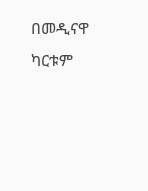በመዲናዋ ካርቱም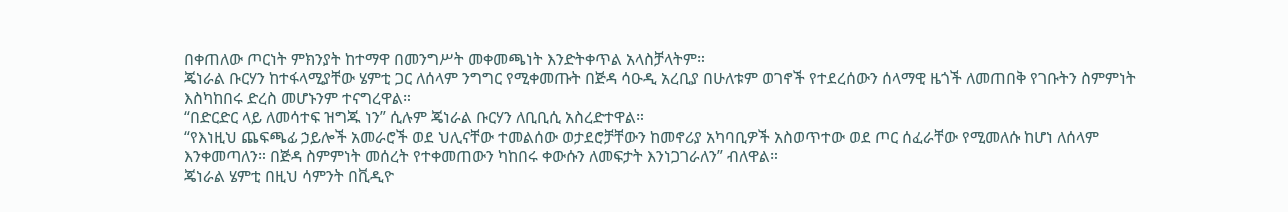በቀጠለው ጦርነት ምክንያት ከተማዋ በመንግሥት መቀመጫነት እንድትቀጥል አላስቻላትም።
ጄነራል ቡርሃን ከተፋላሚያቸው ሄምቲ ጋር ለሰላም ንግግር የሚቀመጡት በጅዳ ሳዑዲ አረቢያ በሁለቱም ወገኖች የተደረሰውን ሰላማዊ ዜጎች ለመጠበቅ የገቡትን ስምምነት እስካከበሩ ድረስ መሆኑንም ተናግረዋል።
“በድርድር ላይ ለመሳተፍ ዝግጁ ነን” ሲሉም ጄነራል ቡርሃን ለቢቢሲ አስረድተዋል።
“የእነዚህ ጨፍጫፊ ኃይሎች አመራሮች ወደ ህሊናቸው ተመልሰው ወታደሮቻቸውን ከመኖሪያ አካባቢዎች አስወጥተው ወደ ጦር ሰፈራቸው የሚመለሱ ከሆነ ለሰላም እንቀመጣለን። በጅዳ ስምምነት መሰረት የተቀመጠውን ካከበሩ ቀውሱን ለመፍታት እንነጋገራለን” ብለዋል።
ጄነራል ሄምቲ በዚህ ሳምንት በቪዲዮ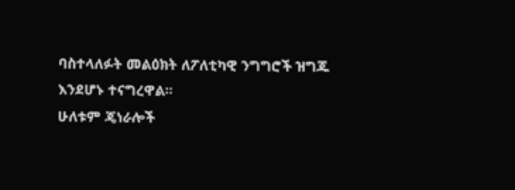ባስተላለፉት መልዕክት ለፖለቲካዊ ንግግሮች ዝግጁ እንደሆኑ ተናግረዋል።
ሁለቱም ጄነራሎች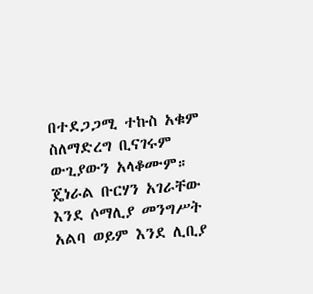በተደጋጋሚ ተኩስ አቁም ስለማድረግ ቢናገሩም ውጊያውን አላቆሙም። ጄነራል ቡርሃን አገራቸው እንደ ሶማሊያ መንግሥት አልባ ወይም እንደ ሊቢያ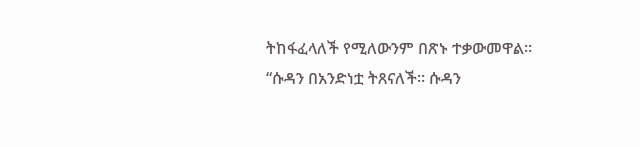ትከፋፈላለች የሚለውንም በጽኑ ተቃውመዋል።
“ሱዳን በአንድነቷ ትጸናለች። ሱዳን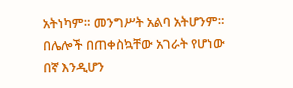አትነካም። መንግሥት አልባ አትሆንም። በሌሎች በጠቀስኳቸው አገራት የሆነው በኛ እንዲሆን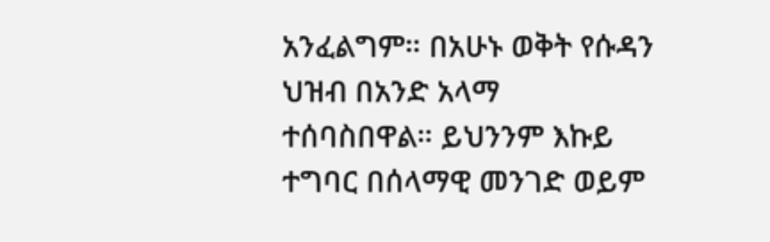አንፈልግም። በአሁኑ ወቅት የሱዳን ህዝብ በአንድ አላማ ተሰባስበዋል። ይህንንም እኩይ ተግባር በሰላማዊ መንገድ ወይም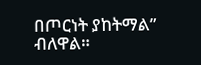በጦርነት ያከትማል” ብለዋል።